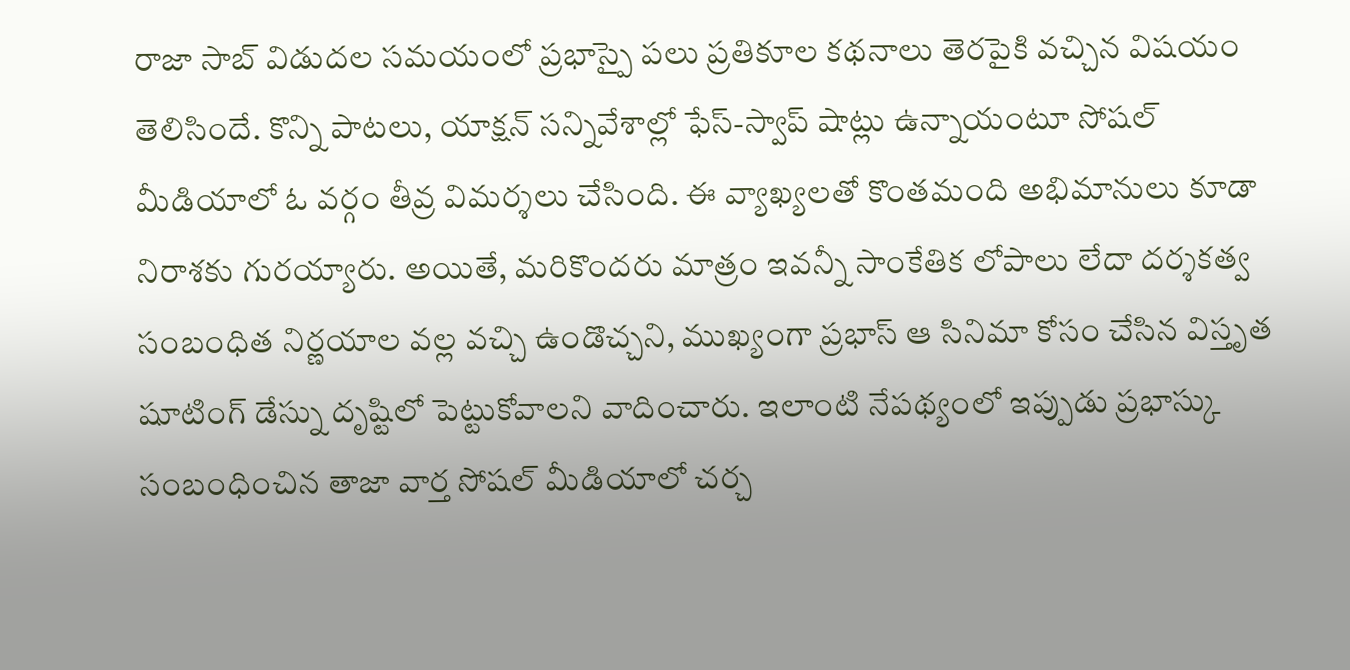రాజా సాబ్ విడుదల సమయంలో ప్రభాస్పై పలు ప్రతికూల కథనాలు తెరపైకి వచ్చిన విషయం తెలిసిందే. కొన్ని పాటలు, యాక్షన్ సన్నివేశాల్లో ఫేస్-స్వాప్ షాట్లు ఉన్నాయంటూ సోషల్ మీడియాలో ఓ వర్గం తీవ్ర విమర్శలు చేసింది. ఈ వ్యాఖ్యలతో కొంతమంది అభిమానులు కూడా నిరాశకు గురయ్యారు. అయితే, మరికొందరు మాత్రం ఇవన్నీ సాంకేతిక లోపాలు లేదా దర్శకత్వ సంబంధిత నిర్ణయాల వల్ల వచ్చి ఉండొచ్చని, ముఖ్యంగా ప్రభాస్ ఆ సినిమా కోసం చేసిన విస్తృత షూటింగ్ డేస్ను దృష్టిలో పెట్టుకోవాలని వాదించారు. ఇలాంటి నేపథ్యంలో ఇప్పుడు ప్రభాస్కు సంబంధించిన తాజా వార్త సోషల్ మీడియాలో చర్చ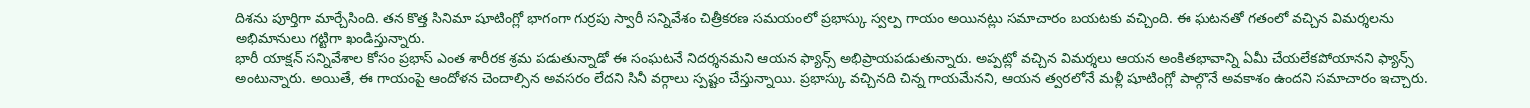దిశను పూర్తిగా మార్చేసింది. తన కొత్త సినిమా షూటింగ్లో భాగంగా గుర్రపు స్వారీ సన్నివేశం చిత్రీకరణ సమయంలో ప్రభాస్కు స్వల్ప గాయం అయినట్లు సమాచారం బయటకు వచ్చింది. ఈ ఘటనతో గతంలో వచ్చిన విమర్శలను అభిమానులు గట్టిగా ఖండిస్తున్నారు.
భారీ యాక్షన్ సన్నివేశాల కోసం ప్రభాస్ ఎంత శారీరక శ్రమ పడుతున్నాడో ఈ సంఘటనే నిదర్శనమని ఆయన ఫ్యాన్స్ అభిప్రాయపడుతున్నారు. అప్పట్లో వచ్చిన విమర్శలు ఆయన అంకితభావాన్ని ఏమీ చేయలేకపోయానని ఫ్యాన్స్ అంటున్నారు. అయితే, ఈ గాయంపై ఆందోళన చెందాల్సిన అవసరం లేదని సినీ వర్గాలు స్పష్టం చేస్తున్నాయి. ప్రభాస్కు వచ్చినది చిన్న గాయమేనని, ఆయన త్వరలోనే మళ్లీ షూటింగ్లో పాల్గొనే అవకాశం ఉందని సమాచారం ఇచ్చారు.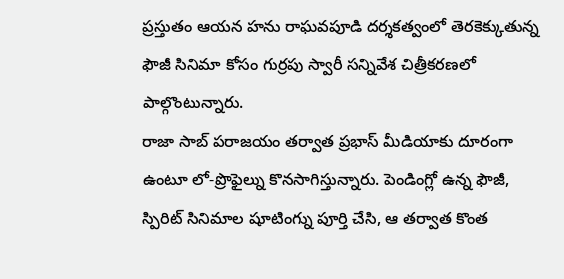ప్రస్తుతం ఆయన హను రాఘవపూడి దర్శకత్వంలో తెరకెక్కుతున్న ఫౌజీ సినిమా కోసం గుర్రపు స్వారీ సన్నివేశ చిత్రీకరణలో పాల్గొంటున్నారు.
రాజా సాబ్ పరాజయం తర్వాత ప్రభాస్ మీడియాకు దూరంగా ఉంటూ లో-ప్రొఫైల్ను కొనసాగిస్తున్నారు. పెండింగ్లో ఉన్న ఫౌజీ, స్పిరిట్ సినిమాల షూటింగ్ను పూర్తి చేసి, ఆ తర్వాత కొంత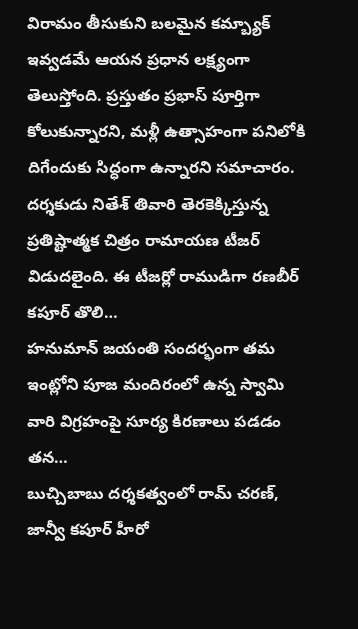విరామం తీసుకుని బలమైన కమ్బ్యాక్ ఇవ్వడమే ఆయన ప్రధాన లక్ష్యంగా తెలుస్తోంది. ప్రస్తుతం ప్రభాస్ పూర్తిగా కోలుకున్నారని, మళ్లీ ఉత్సాహంగా పనిలోకి దిగేందుకు సిద్ధంగా ఉన్నారని సమాచారం.
దర్శకుడు నితేశ్ తివారి తెరకెక్కిస్తున్న ప్రతిష్టాత్మక చిత్రం రామాయణ టీజర్ విడుదలైంది. ఈ టీజర్లో రాముడిగా రణబీర్ కపూర్ తొలి…
హనుమాన్ జయంతి సందర్భంగా తమ ఇంట్లోని పూజ మందిరంలో ఉన్న స్వామి వారి విగ్రహంపై సూర్య కిరణాలు పడడం తన…
బుచ్చిబాబు దర్శకత్వంలో రామ్ చరణ్, జాన్వీ కపూర్ హీరో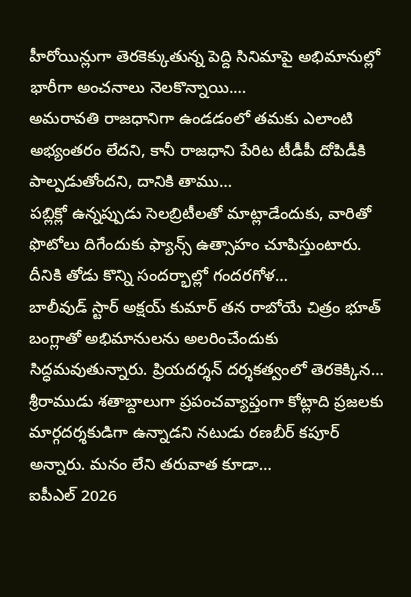హీరోయిన్లుగా తెరకెక్కుతున్న పెద్ది సినిమాపై అభిమానుల్లో భారీగా అంచనాలు నెలకొన్నాయి.…
అమరావతి రాజధానిగా ఉండడంలో తమకు ఎలాంటి అభ్యంతరం లేదని, కానీ రాజధాని పేరిట టీడీపీ దోపిడీకి పాల్పడుతోందని, దానికి తాము…
పబ్లిక్లో ఉన్నప్పుడు సెలబ్రిటీలతో మాట్లాడేందుకు, వారితో ఫొటోలు దిగేందుకు ఫ్యాన్స్ ఉత్సాహం చూపిస్తుంటారు. దీనికి తోడు కొన్ని సందర్భాల్లో గందరగోళ…
బాలీవుడ్ స్టార్ అక్షయ్ కుమార్ తన రాబోయే చిత్రం భూత్ బంగ్లాతో అభిమానులను అలరించేందుకు సిద్ధమవుతున్నారు. ప్రియదర్శన్ దర్శకత్వంలో తెరకెక్కిన…
శ్రీరాముడు శతాబ్దాలుగా ప్రపంచవ్యాప్తంగా కోట్లాది ప్రజలకు మార్గదర్శకుడిగా ఉన్నాడని నటుడు రణబీర్ కపూర్ అన్నారు. మనం లేని తరువాత కూడా…
ఐపీఎల్ 2026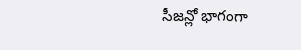సీజన్లో భాగంగా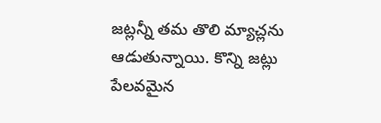జట్లన్నీ తమ తొలి మ్యాచ్లను ఆడుతున్నాయి. కొన్ని జట్లు పేలవమైన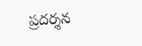ప్రదర్శన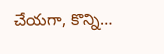చేయగా, కొన్ని…